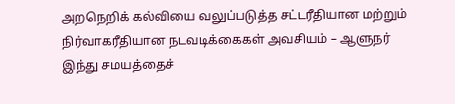அறநெறிக் கல்வியை வலுப்படுத்த சட்டரீதியான மற்றும் நிர்வாகரீதியான நடவடிக்கைகள் அவசியம் – ஆளுநர்
இந்து சமயத்தைச்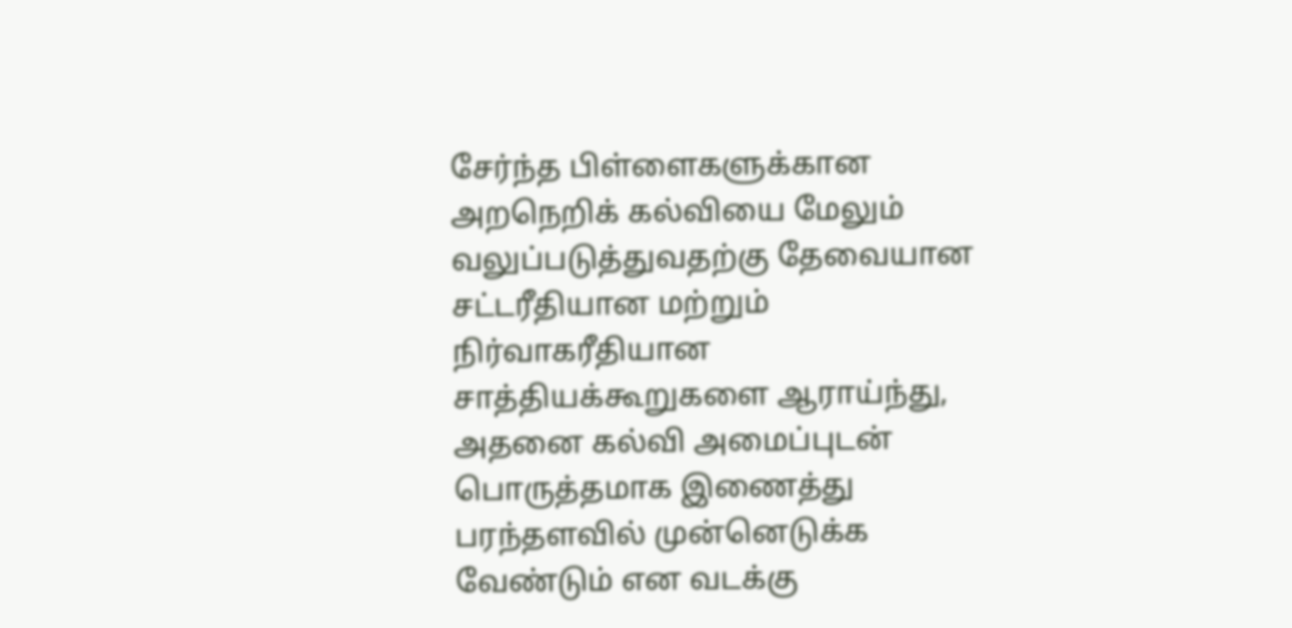சேர்ந்த பிள்ளைகளுக்கான அறநெறிக் கல்வியை மேலும் வலுப்படுத்துவதற்கு தேவையான சட்டரீதியான மற்றும் நிர்வாகரீதியான சாத்தியக்கூறுகளை ஆராய்ந்து, அதனை கல்வி அமைப்புடன் பொருத்தமாக இணைத்து பரந்தளவில் முன்னெடுக்க வேண்டும் என வடக்கு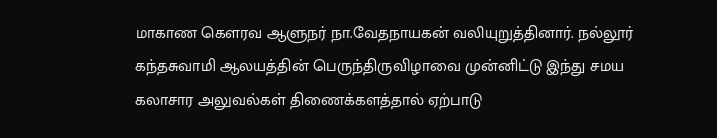மாகாண கௌரவ ஆளுநர் நா.வேதநாயகன் வலியுறுத்தினார். நல்லூர் கந்தசுவாமி ஆலயத்தின் பெருந்திருவிழாவை முன்னிட்டு இந்து சமய கலாசார அலுவல்கள் திணைக்களத்தால் ஏற்பாடு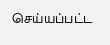செய்யப்பட்ட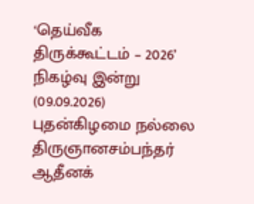‘தெய்வீக திருக்கூட்டம் – 2026’ நிகழ்வு இன்று (09.09.2026) புதன்கிழமை நல்லை திருஞானசம்பந்தர் ஆதீனக்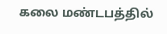கலை மண்டபத்தில்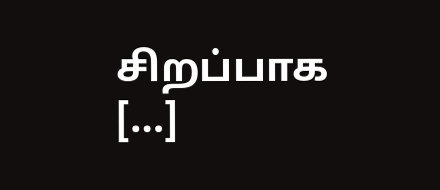சிறப்பாக […]